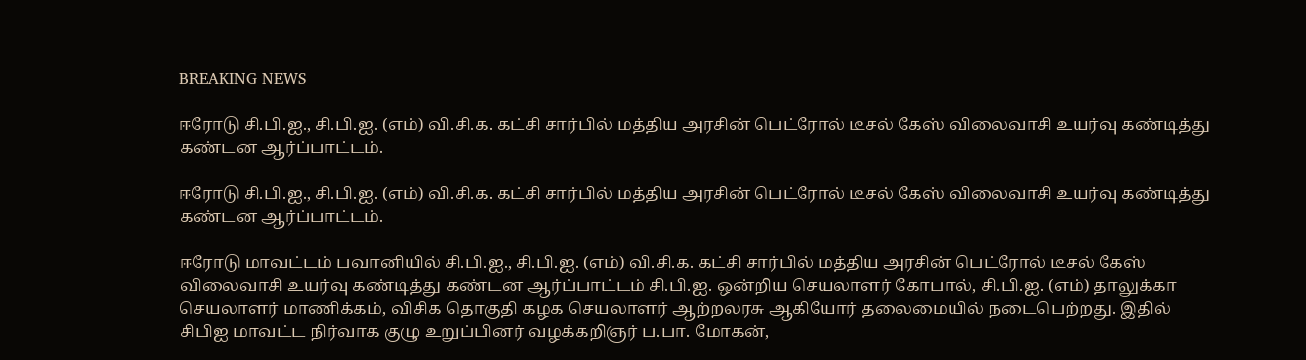BREAKING NEWS

ஈரோடு சி.பி.ஐ., சி.பி.ஐ. (எம்) வி.சி.க. கட்சி சார்பில் மத்திய அரசின் பெட்ரோல் டீசல் கேஸ் விலைவாசி உயர்வு கண்டித்து கண்டன ஆர்ப்பாட்டம்.

ஈரோடு சி.பி.ஐ., சி.பி.ஐ. (எம்) வி.சி.க. கட்சி சார்பில் மத்திய அரசின் பெட்ரோல் டீசல் கேஸ் விலைவாசி உயர்வு கண்டித்து கண்டன ஆர்ப்பாட்டம்.

ஈரோடு மாவட்டம் பவானியில் சி.பி.ஐ., சி.பி.ஐ. (எம்) வி.சி.க. கட்சி சார்பில் மத்திய அரசின் பெட்ரோல் டீசல் கேஸ் விலைவாசி உயர்வு கண்டித்து கண்டன ஆர்ப்பாட்டம் சி.பி.ஐ. ஒன்றிய செயலாளர் கோபால், சி.பி.ஐ. (எம்) தாலுக்கா செயலாளர் மாணிக்கம், விசிக தொகுதி கழக செயலாளர் ஆற்றலரசு ஆகியோர் தலைமையில் நடைபெற்றது. இதில் சிபிஐ மாவட்ட நிர்வாக குழு உறுப்பினர் வழக்கறிஞர் ப.பா. மோகன்,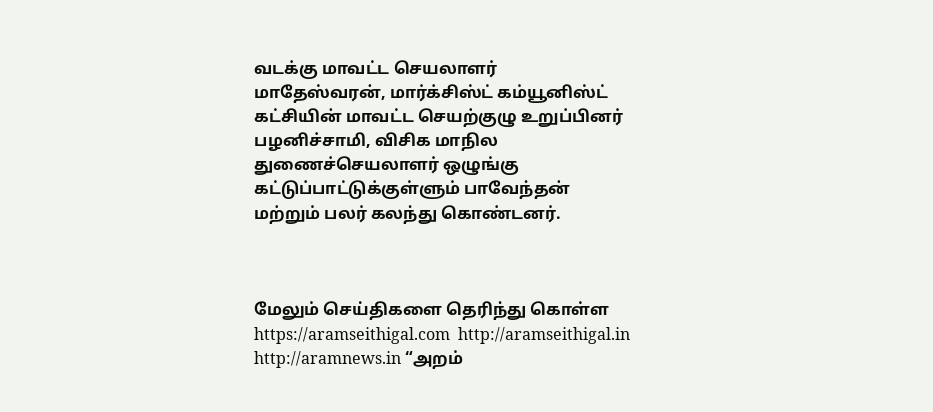வடக்கு மாவட்ட செயலாளர் மாதேஸ்வரன், மார்க்சிஸ்ட் கம்யூனிஸ்ட் கட்சியின் மாவட்ட செயற்குழு உறுப்பினர் பழனிச்சாமி, விசிக மாநில துணைச்செயலாளர் ஒழுங்கு கட்டுப்பாட்டுக்குள்ளும் பாவேந்தன் மற்றும் பலர் கலந்து கொண்டனர்.



மேலும் செய்திகளை தெரிந்து கொள்ள https://aramseithigal.com  http://aramseithigal.in  http://aramnews.in “அறம்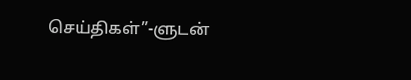செய்திகள்”-ளுடன்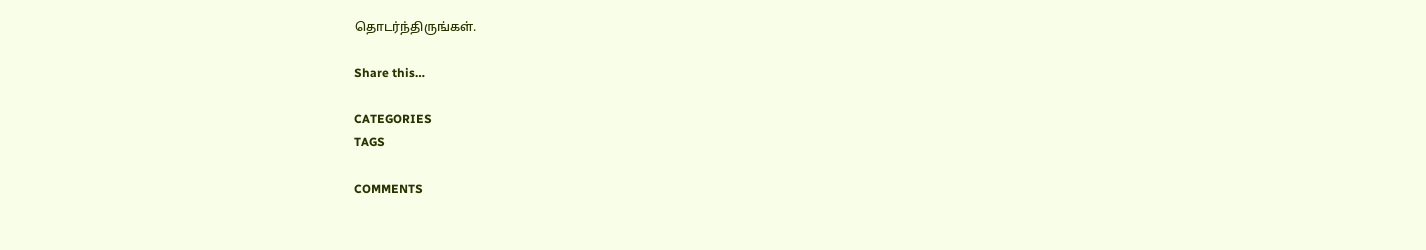தொடர்ந்திருங்கள்.

Share this…

CATEGORIES
TAGS

COMMENTS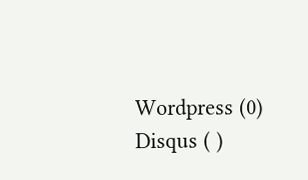Wordpress (0)
Disqus ( )